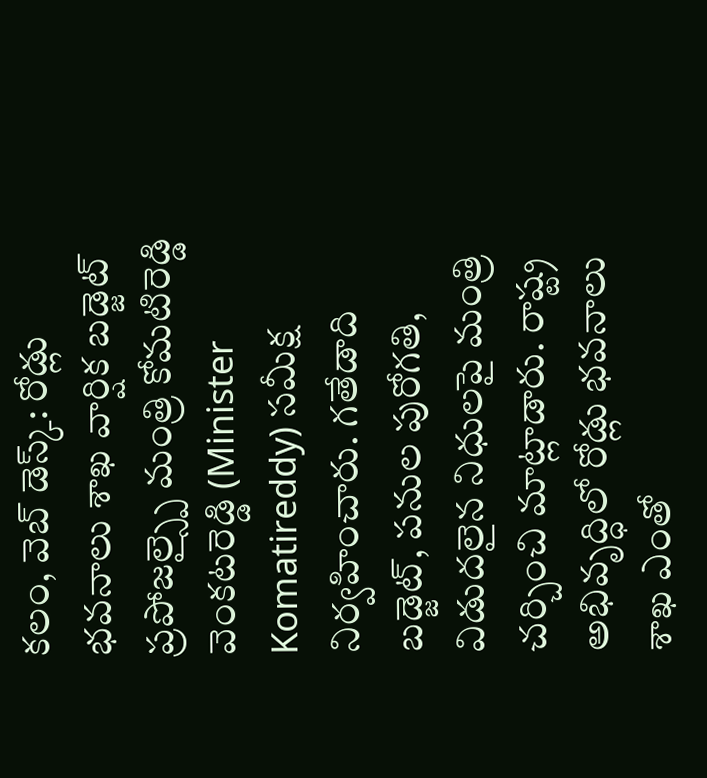కలం, వెబ్ డెస్క్: రోడ్లు భవనాలు శాఖ వార్షిక బడ్జెట్ ప్రపోజల్స్పై మంత్రి కోమటిరెడ్డి వెంకటరెడ్డి (Minister Komatireddy) సమీక్ష నిర్వహించారు. గతేడాది బడ్జెట్, పనుల పురోగతి, విడుదలైన నిధులపై మంత్రి చర్చించి మాట్లాడారు. రాష్ట్ర అభివృద్ధిలో రోడ్లు భవనాలు శాఖ ఎంతో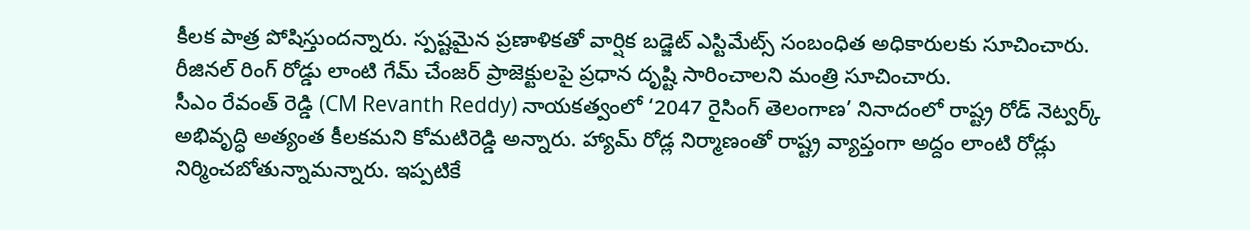కీలక పాత్ర పోషిస్తుందన్నారు. స్పష్టమైన ప్రణాళికతో వార్షిక బడ్జెట్ ఎస్టిమేట్స్ సంబంధిత అధికారులకు సూచించారు. రీజినల్ రింగ్ రోడ్డు లాంటి గేమ్ చేంజర్ ప్రాజెక్టులపై ప్రధాన దృష్టి సారించాలని మంత్రి సూచించారు.
సీఎం రేవంత్ రెడ్డి (CM Revanth Reddy) నాయకత్వంలో ‘2047 రైసింగ్ తెలంగాణ’ నినాదంలో రాష్ట్ర రోడ్ నెట్వర్క్ అభివృద్ధి అత్యంత కీలకమని కోమటిరెడ్డి అన్నారు. హ్యామ్ రోడ్ల నిర్మాణంతో రాష్ట్ర వ్యాప్తంగా అద్దం లాంటి రోడ్లు నిర్మించబోతున్నామన్నారు. ఇప్పటికే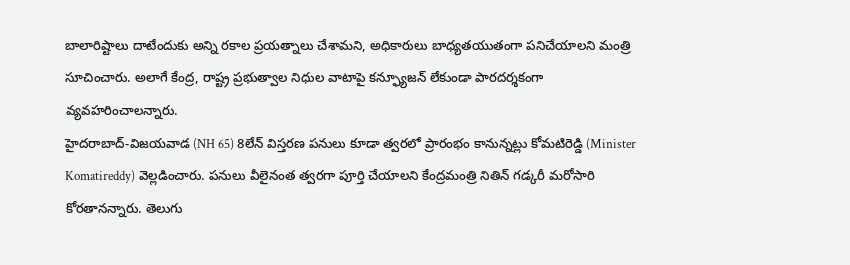బాలారిష్టాలు దాటేందుకు అన్ని రకాల ప్రయత్నాలు చేశామని, అధికారులు బాధ్యతయుతంగా పనిచేయాలని మంత్రి సూచించారు. అలాగే కేంద్ర, రాష్ట్ర ప్రభుత్వాల నిధుల వాటాపై కన్ఫ్యూజన్ లేకుండా పారదర్శకంగా వ్యవహరించాలన్నారు.
హైదరాబాద్-విజయవాడ (NH 65) 8లేన్ విస్తరణ పనులు కూడా త్వరలో ప్రారంభం కానున్నట్లు కోమటిరెడ్డి (Minister Komatireddy) వెల్లడించారు. పనులు వీలైనంత త్వరగా పూర్తి చేయాలని కేంద్రమంత్రి నితిన్ గడ్కరీ మరోసారి కోరతానన్నారు. తెలుగు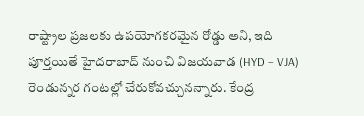రాష్ట్రాల ప్రజలకు ఉపయోగకరమైన రోడ్డు అని, ఇది పూర్తయితే హైదరాబాద్ నుంచి విజయవాడ (HYD – VJA) రెండున్నర గంటల్లో చేరుకోవచ్చునన్నారు. కేంద్ర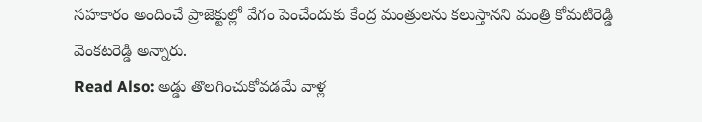సహకారం అందించే ప్రాజెక్టుల్లో వేగం పెంచేందుకు కేంద్ర మంత్రులను కలుస్తానని మంత్రి కోమటిరెడ్డి వెంకటరెడ్డి అన్నారు.
Read Also: అడ్డు తొలగించుకోవడమే వాళ్ల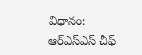విధానం: ఆర్ఎస్ఎస్ చీఫ్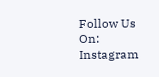Follow Us On: Instagram